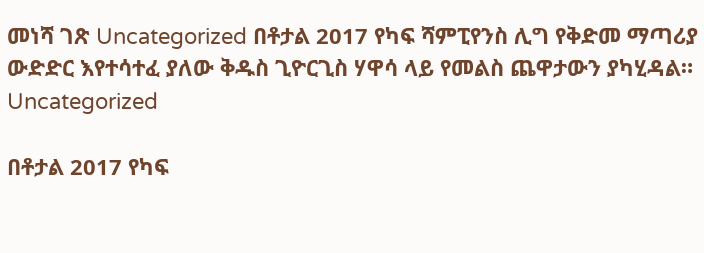መነሻ ገጽ Uncategorized በቶታል 2017 የካፍ ሻምፒየንስ ሊግ የቅድመ ማጣሪያ ውድድር እየተሳተፈ ያለው ቅዱስ ጊዮርጊስ ሃዋሳ ላይ የመልስ ጨዋታውን ያካሂዳል።
Uncategorized

በቶታል 2017 የካፍ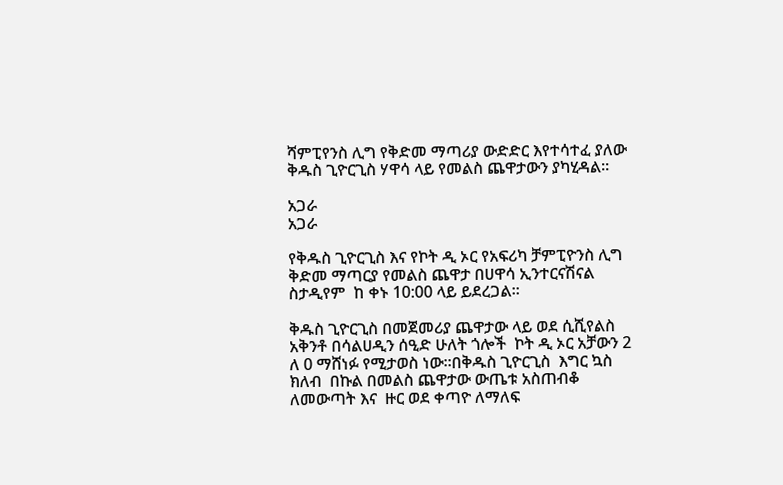ሻምፒየንስ ሊግ የቅድመ ማጣሪያ ውድድር እየተሳተፈ ያለው ቅዱስ ጊዮርጊስ ሃዋሳ ላይ የመልስ ጨዋታውን ያካሂዳል።

አጋራ
አጋራ

የቅዱስ ጊዮርጊስ እና የኮት ዲ ኦር የአፍሪካ ቻምፒዮንስ ሊግ ቅድመ ማጣርያ የመልስ ጨዋታ በሀዋሳ ኢንተርናሽናል ስታዲየም  ከ ቀኑ 10:00 ላይ ይደረጋል።

ቅዱስ ጊዮርጊስ በመጀመሪያ ጨዋታው ላይ ወደ ሲሺየልስ አቅንቶ በሳልሀዲን ሰዒድ ሁለት ጎሎች  ኮት ዲ ኦር አቻውን 2 ለ 0 ማሸነፉ የሚታወስ ነው።በቅዱስ ጊዮርጊስ  እግር ኳስ ክለብ  በኩል በመልስ ጨዋታው ውጤቱ አስጠብቆ ለመውጣት እና  ዙር ወደ ቀጣዮ ለማለፍ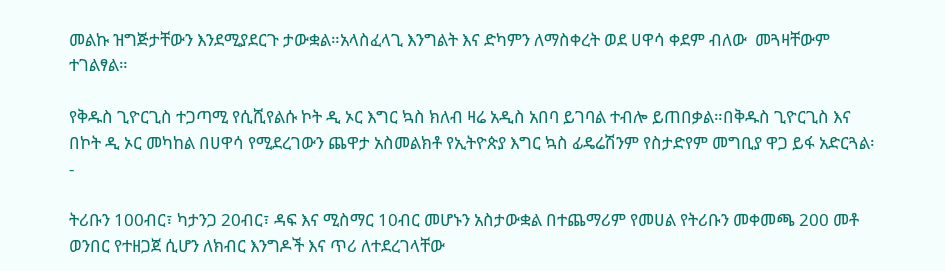መልኩ ዝግጅታቸውን እንደሚያደርጉ ታውቋል።አላስፈላጊ እንግልት እና ድካምን ለማስቀረት ወደ ሀዋሳ ቀደም ብለው  መጓዛቸውም ተገልፃል።

የቅዱስ ጊዮርጊስ ተጋጣሚ የሲሺየልሱ ኮት ዲ ኦር እግር ኳስ ክለብ ዛሬ አዲስ አበባ ይገባል ተብሎ ይጠበቃል።በቅዱስ ጊዮርጊስ እና በኮት ዲ ኦር መካከል በሀዋሳ የሚደረገውን ጨዋታ አስመልክቶ የኢትዮጵያ እግር ኳስ ፊዴሬሽንም የስታድየም መግቢያ ዋጋ ይፋ አድርጓል፡-

ትሪቡን 100ብር፣ ካታንጋ 20ብር፣ ዳፍ እና ሚስማር 10ብር መሆኑን አስታውቋል በተጨማሪም የመሀል የትሪቡን መቀመጫ 200 መቶ ወንበር የተዘጋጀ ሲሆን ለክብር እንግዶች እና ጥሪ ለተደረገላቸው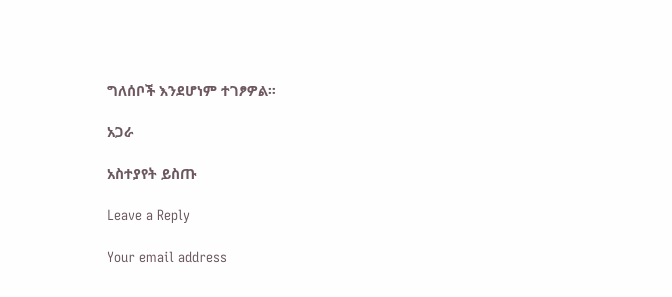ግለሰቦች እንደሆነም ተገፆዎል።

አጋራ

አስተያየት ይስጡ

Leave a Reply

Your email address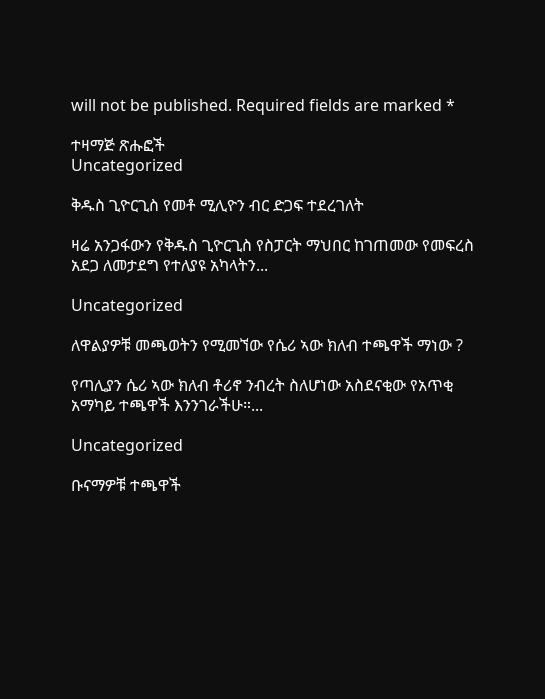will not be published. Required fields are marked *

ተዛማጅ ጽሑፎች
Uncategorized

ቅዱስ ጊዮርጊስ የመቶ ሚሊዮን ብር ድጋፍ ተደረገለት

ዛሬ አንጋፋውን የቅዱስ ጊዮርጊስ የስፓርት ማህበር ከገጠመው የመፍረስ አደጋ ለመታደግ የተለያዩ አካላትን...

Uncategorized

ለዋልያዎቹ መጫወትን የሚመኘው የሴሪ ኣው ክለብ ተጫዋች ማነው ?

የጣሊያን ሴሪ ኣው ክለብ ቶሪኖ ንብረት ስለሆነው አስደናቂው የአጥቂ አማካይ ተጫዋች እንንገራችሁ።...

Uncategorized

ቡናማዎቹ ተጫዋች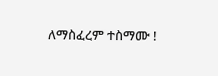ለማስፈረም ተስማሙ !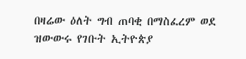በዛሬው ዕለት ግብ ጠባቂ በማስፈረም ወደ ዝውውሩ የገቡት ኢትዮጵያ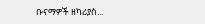ቡናማዎች ዘካሪያስ...